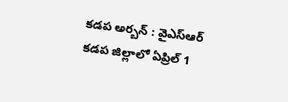కడప అర్బన్ : వైఎస్ఆర్ కడప జిల్లాలో ఏప్రిల్ 1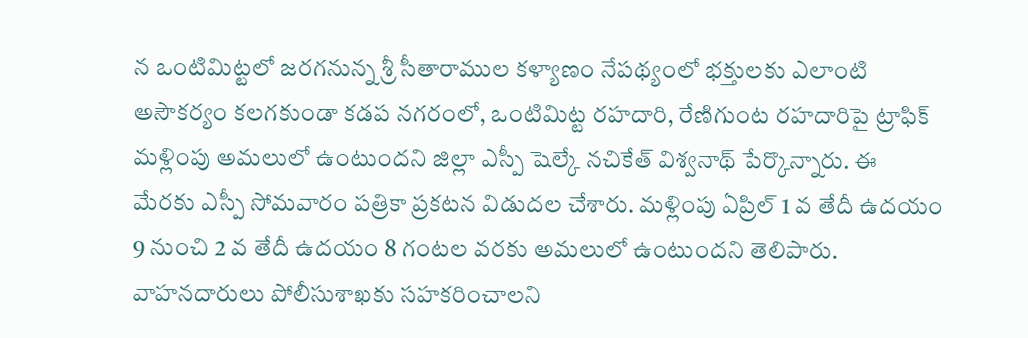న ఒంటిమిట్టలో జరగనున్న శ్రీ సీతారాముల కళ్యాణం నేపథ్యంలో భక్తులకు ఎలాంటి అసౌకర్యం కలగకుండా కడప నగరంలో, ఒంటిమిట్ట రహదారి, రేణిగుంట రహదారిపై ట్రాఫిక్ మళ్లింపు అమలులో ఉంటుందని జిల్లా ఎస్పీ షెల్కే నచికేత్ విశ్వనాథ్ పేర్కొన్నారు. ఈ మేరకు ఎస్పీ సోమవారం పత్రికా ప్రకటన విడుదల చేశారు. మళ్లింపు ఏప్రిల్ 1 వ తేదీ ఉదయం 9 నుంచి 2 వ తేదీ ఉదయం 8 గంటల వరకు అమలులో ఉంటుందని తెలిపారు. వాహనదారులు పోలీసుశాఖకు సహకరించాలని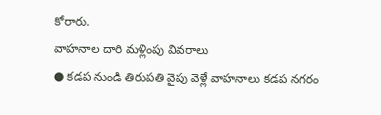కోరారు.
వాహనాల దారి మళ్లింపు వివరాలు
● కడప నుండి తిరుపతి వైపు వెళ్లే వాహనాలు కడప నగరం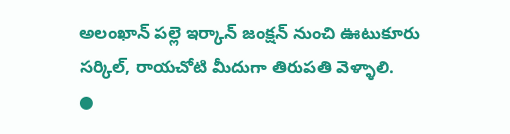అలంఖాన్ పల్లె ఇర్కాన్ జంక్షన్ నుంచి ఊటుకూరు సర్కిల్, రాయచోటి మీదుగా తిరుపతి వెళ్ళాలి.
●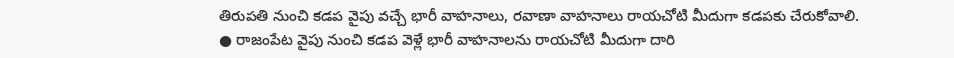తిరుపతి నుంచి కడప వైపు వచ్చే భారీ వాహనాలు, రవాణా వాహనాలు రాయచోటి మీదుగా కడపకు చేరుకోవాలి.
● రాజంపేట వైపు నుంచి కడప వెళ్లే భారీ వాహనాలను రాయచోటి మీదుగా దారి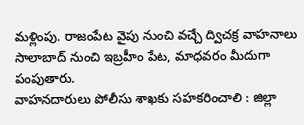మళ్లింపు. రాజంపేట వైపు నుంచి వచ్చే ద్విచక్ర వాహనాలు సాలాబాద్ నుంచి ఇబ్రహీం పేట, మాధవరం మీదుగా పంపుతారు.
వాహనదారులు పోలీసు శాఖకు సహకరించాలి : జిల్లా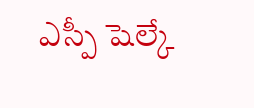ఎస్పీ షెల్కే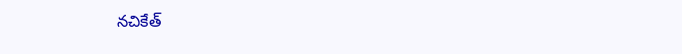నచికేత్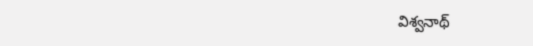విశ్వనాథ్